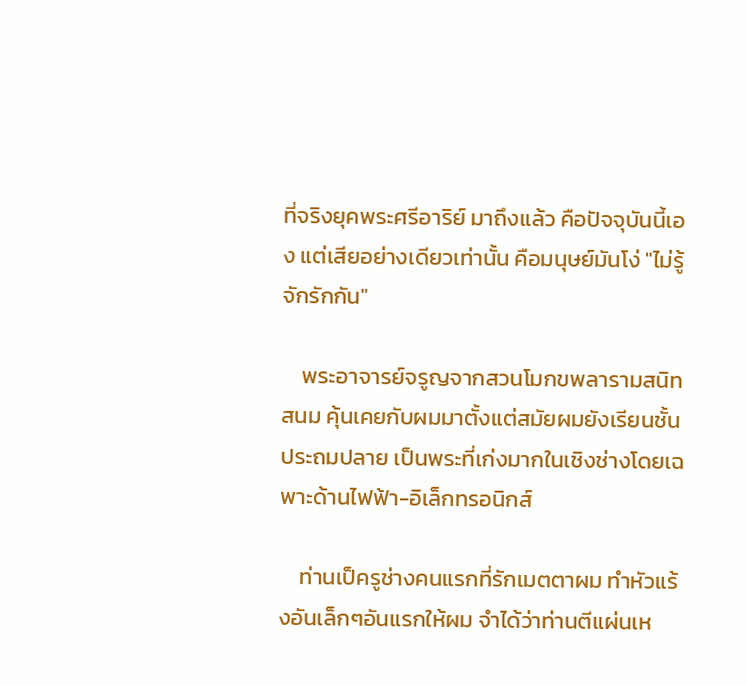ที่จริงยุคพระศรีอาริย์ มาถึงแล้ว คือปัจจุบันนี้เอง แต่เสียอย่างเดียวเท่านั้น คือมนุษย์มันโง่ "ไม่รู้จักรักกัน"

    พระอาจารย์จรูญจากสวนโมกขพลารามสนิทสนม คุ้นเคยกับผมมาตั้งแต่สมัยผมยังเรียนชั้นประถมปลาย เป็นพระที่เก่งมากในเชิงช่างโดยเฉพาะด้านไฟฟ้า-อิเล็กทรอนิกส์

    ท่านเป็ครูช่างคนแรกที่รักเมตตาผม ทำหัวแร้งอันเล็กๆอันแรกให้ผม จำได้ว่าท่านตีแผ่นเห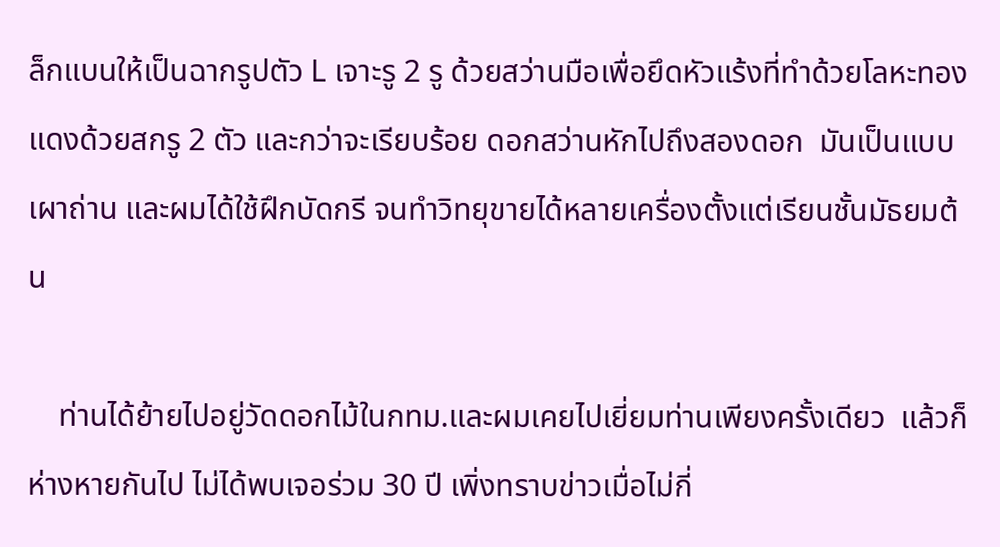ล็กแบนให้เป็นฉากรูปตัว L เจาะรู 2 รู ด้วยสว่านมือเพื่อยึดหัวแร้งที่ทำด้วยโลหะทองแดงด้วยสกรู 2 ตัว และกว่าจะเรียบร้อย ดอกสว่านหักไปถึงสองดอก  มันเป็นแบบเผาถ่าน และผมได้ใช้ฝึกบัดกรี จนทำวิทยุขายได้หลายเครื่องตั้งแต่เรียนชั้นมัธยมต้น

    ท่านได้ย้ายไปอยู่วัดดอกไม้ในกทม.และผมเคยไปเยี่ยมท่านเพียงครั้งเดียว  แล้วก็ห่างหายกันไป ไม่ได้พบเจอร่วม 30 ปี เพิ่งทราบข่าวเมื่อไม่กี่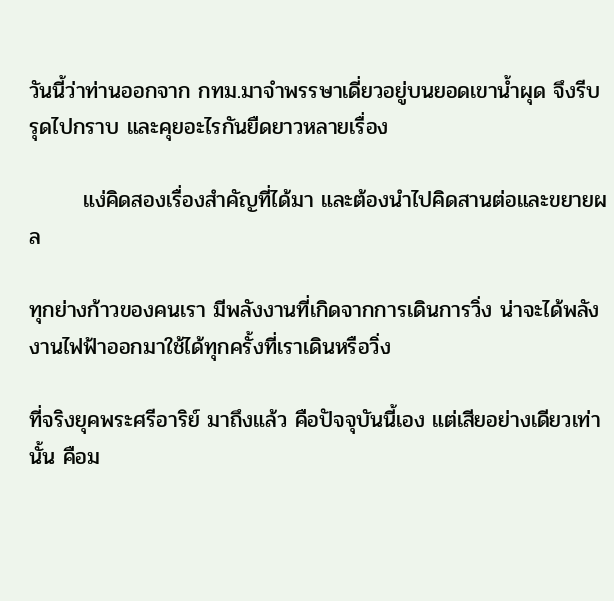วันนี้ว่าท่านออกจาก กทม.มาจำพรรษาเดี่ยวอยู่บนยอดเขาน้ำผุด จึงรีบรุดไปกราบ และคุยอะไรกันยืดยาวหลายเรื่อง

       แง่คิดสองเรื่องสำคัญที่ได้มา และต้องนำไปคิดสานต่อและขยายผล

ทุกย่างก้าวของคนเรา มีพลังงานที่เกิดจากการเดินการวิ่ง น่าจะได้พลังงานไฟฟ้าออกมาใช้ได้ทุกครั้งที่เราเดินหรือวิ่ง

ที่จริงยุคพระศรีอาริย์ มาถึงแล้ว คือปัจจุบันนี้เอง แต่เสียอย่างเดียวเท่านั้น คือม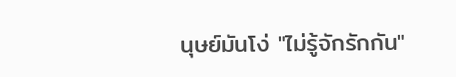นุษย์มันโง่ "ไม่รู้จักรักกัน"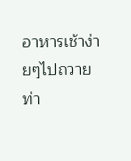อาหารเช้าง่ายๆไปถวายท่า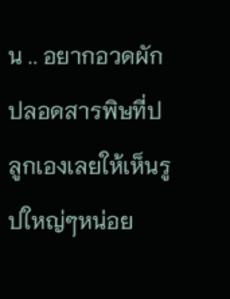น .. อยากอวดผักปลอดสารพิษที่ปลูกเองเลยให้เห็นรูปใหญ่ๆหน่อย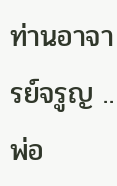ท่านอาจารย์จรูญ .. พ่อ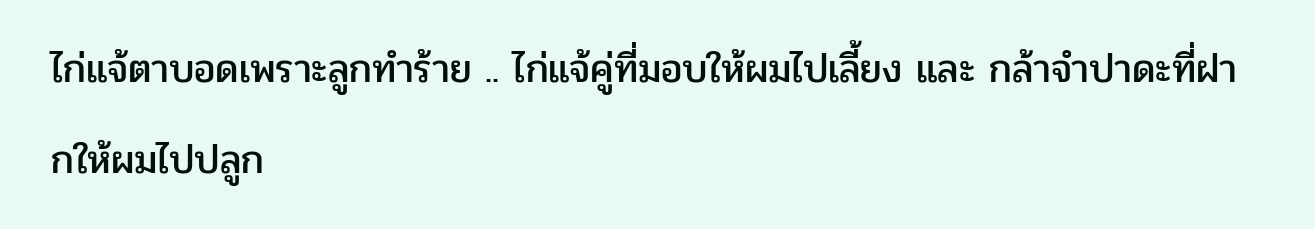ไก่แจ้ตาบอดเพราะลูกทำร้าย .. ไก่แจ้คู่ที่มอบให้ผมไปเลี้ยง และ กล้าจำปาดะที่ฝากให้ผมไปปลูก